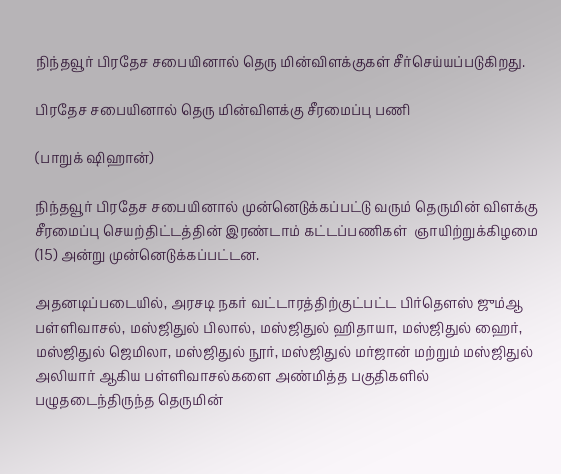நிந்தவூர் பிரதேச சபையினால் தெரு மின்விளக்குகள் சீர்செய்யப்படுகிறது.

பிரதேச சபையினால் தெரு மின்விளக்கு சீரமைப்பு பணி

(பாறுக் ஷிஹான்)

நிந்தவூர் பிரதேச சபையினால் முன்னெடுக்கப்பட்டு வரும் தெருமின் விளக்கு சீரமைப்பு செயற்திட்டத்தின் இரண்டாம் கட்டப்பணிகள்  ஞாயிற்றுக்கிழமை (15) அன்று முன்னெடுக்கப்பட்டன.

அதனடிப்படையில், அரசடி நகர் வட்டாரத்திற்குட்பட்ட பிர்தௌஸ் ஜும்ஆ பள்ளிவாசல், மஸ்ஜிதுல் பிலால், மஸ்ஜிதுல் ஹிதாயா, மஸ்ஜிதுல் ஹைர், மஸ்ஜிதுல் ஜெமிலா, மஸ்ஜிதுல் நூர், மஸ்ஜிதுல் மர்ஜான் மற்றும் மஸ்ஜிதுல் அலியார் ஆகிய பள்ளிவாசல்களை அண்மித்த பகுதிகளில் பழுதடைந்திருந்த தெருமின்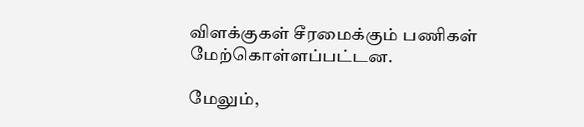விளக்குகள் சீரமைக்கும் பணிகள் மேற்கொள்ளப்பட்டன.

மேலும்,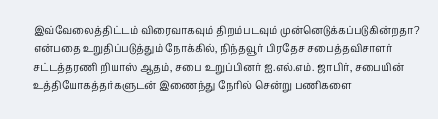இவ்வேலைத்திட்டம் விரைவாகவும் திறம்படவும் முன்னெடுக்கப்படுகின்றதா? என்பதை உறுதிப்படுத்தும் நோக்கில், நிந்தவூர் பிரதேச சபைத்தவிசாளர் சட்டத்தரணி றியாஸ் ஆதம், சபை உறுப்பினர் ஐ.எல்.எம். ஜாபிர், சபையின் உத்தியோகத்தர்களுடன் இணைந்து நேரில் சென்று பணிகளை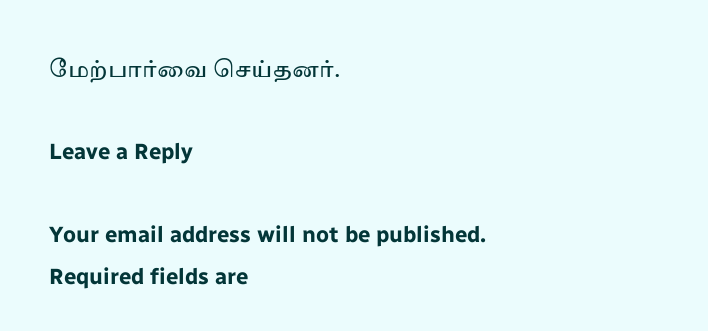மேற்பார்வை செய்தனர்.

Leave a Reply

Your email address will not be published. Required fields are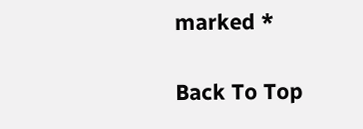marked *

Back To Top